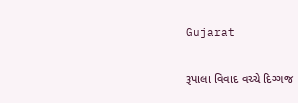Gujarat

રૂપાલા વિવાદ વચ્ચે દિગ્ગજ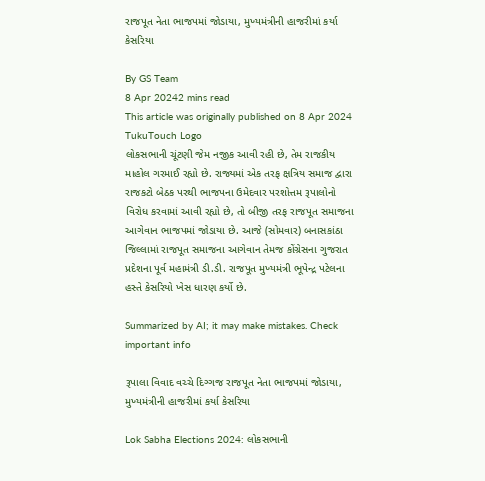રાજપૂત નેતા ભાજપમાં જોડાયા, મુખ્યમંત્રીની હાજરીમાં કર્યા કેસરિયા

By GS Team
8 Apr 20242 mins read
This article was originally published on 8 Apr 2024
TukuTouch Logo
લોકસભાની ચૂંટણી જેમ નજીક આવી રહી છે, તેમ રાજકીય માહોલ ગરમાઈ રહ્યો છે. રાજ્યમાં એક તરફ ક્ષત્રિય સમાજ દ્વારા રાજકટો બેઠક પરથી ભાજપના ઉમેદવાર પરશોત્તમ રૂપાલોનો વિરોધ કરવામાં આવી રહ્યો છે, તો બીજી તરફ રાજપૂત સમાજના આગેવાન ભાજપમાં જોડાયા છે. આજે (સોમવાર) બનાસકાંઠા જિલ્લામાં રાજપૂત સમાજના આગેવાન તેમજ કોંગ્રેસના ગુજરાત પ્રદેશના પૂર્વ મહામંત્રી ડી.ડી. રાજપૂત મુખ્યમંત્રી ભૂપેન્દ્ર પટેલના હસ્તે કેસરિયો ખેસ ધારણ કર્યો છે.

Summarized by AI; it may make mistakes. Check important info

રૂપાલા વિવાદ વચ્ચે દિગ્ગજ રાજપૂત નેતા ભાજપમાં જોડાયા, મુખ્યમંત્રીની હાજરીમાં કર્યા કેસરિયા

Lok Sabha Elections 2024: લોકસભાની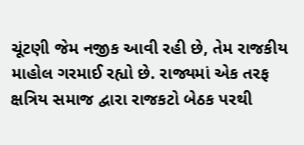ચૂંટણી જેમ નજીક આવી રહી છે, તેમ રાજકીય માહોલ ગરમાઈ રહ્યો છે. રાજ્યમાં એક તરફ ક્ષત્રિય સમાજ દ્વારા રાજકટો બેઠક પરથી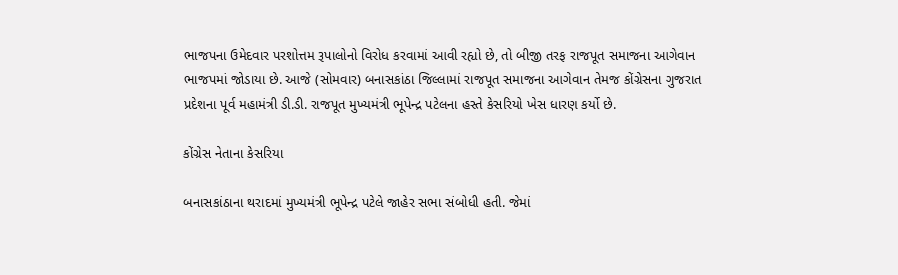ભાજપના ઉમેદવાર પરશોત્તમ રૂપાલોનો વિરોધ કરવામાં આવી રહ્યો છે, તો બીજી તરફ રાજપૂત સમાજના આગેવાન ભાજપમાં જોડાયા છે. આજે (સોમવાર) બનાસકાંઠા જિલ્લામાં રાજપૂત સમાજના આગેવાન તેમજ કોંગ્રેસના ગુજરાત પ્રદેશના પૂર્વ મહામંત્રી ડી.ડી. રાજપૂત મુખ્યમંત્રી ભૂપેન્દ્ર પટેલના હસ્તે કેસરિયો ખેસ ધારણ કર્યો છે.

કોંગ્રેસ નેતાના કેસરિયા

બનાસકાંઠાના થરાદમાં મુખ્યમંત્રી ભૂપેન્દ્ર પટેલે જાહેર સભા સંબોધી હતી. જેમાં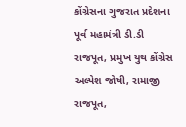કોંગ્રેસના ગુજરાત પ્રદેશના પૂર્વ મહામંત્રી ડી.ડી રાજપૂત, પ્રમુખ યુથ કોંગ્રેસ અલ્પેશ જોષી, રામાજી રાજપૂત,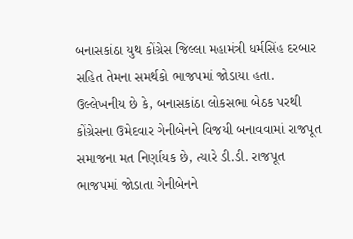બનાસકાંઠા યુથ કોંગ્રેસ જિલ્લા મહામંત્રી ધર્મસિંહ દરબાર સહિત તેમના સમર્થકો ભાજપમાં જોડાયા હતા. ઉલ્લેખનીય છે કે, બનાસકાંઠા લોકસભા બેઠક પરથી કોંગ્રેસના ઉમેદવાર ગેનીબેનને વિજયી બનાવવામાં રાજપૂત સમાજના મત નિર્ણાયક છે, ત્યારે ડી.ડી. રાજપૂત ભાજપમાં જોડાતા ગેનીબેનને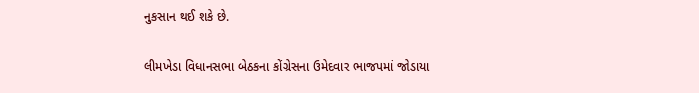નુકસાન થઈ શકે છે.

લીમખેડા વિધાનસભા બેઠકના કોંગ્રેસના ઉમેદવાર ભાજપમાં જોડાયા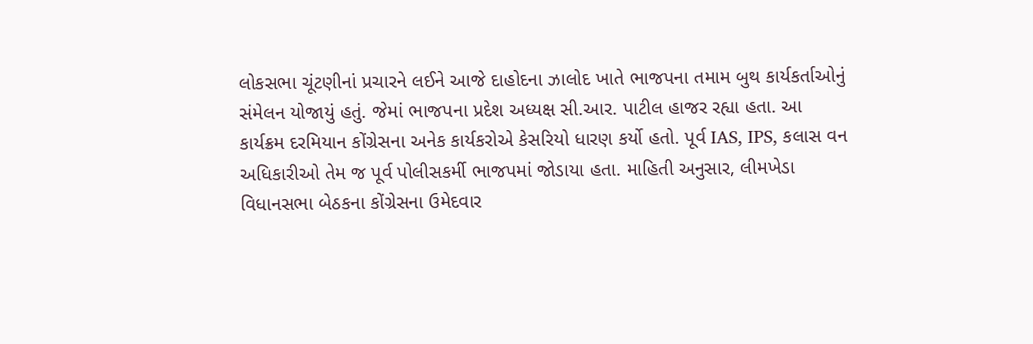લોકસભા ચૂંટણીનાં પ્રચારને લઈને આજે દાહોદના ઝાલોદ ખાતે ભાજપના તમામ બુથ કાર્યકર્તાઓનું સંમેલન યોજાયું હતું. જેમાં ભાજપના પ્રદેશ અધ્યક્ષ સી.આર. પાટીલ હાજર રહ્યા હતા. આ કાર્યક્રમ દરમિયાન કોંગ્રેસના અનેક કાર્યકરોએ કેસરિયો ધારણ કર્યો હતો. પૂર્વ IAS, IPS, કલાસ વન અધિકારીઓ તેમ જ પૂર્વ પોલીસકર્મી ભાજપમાં જોડાયા હતા. માહિતી અનુસાર, લીમખેડા વિધાનસભા બેઠકના કોંગ્રેસના ઉમેદવાર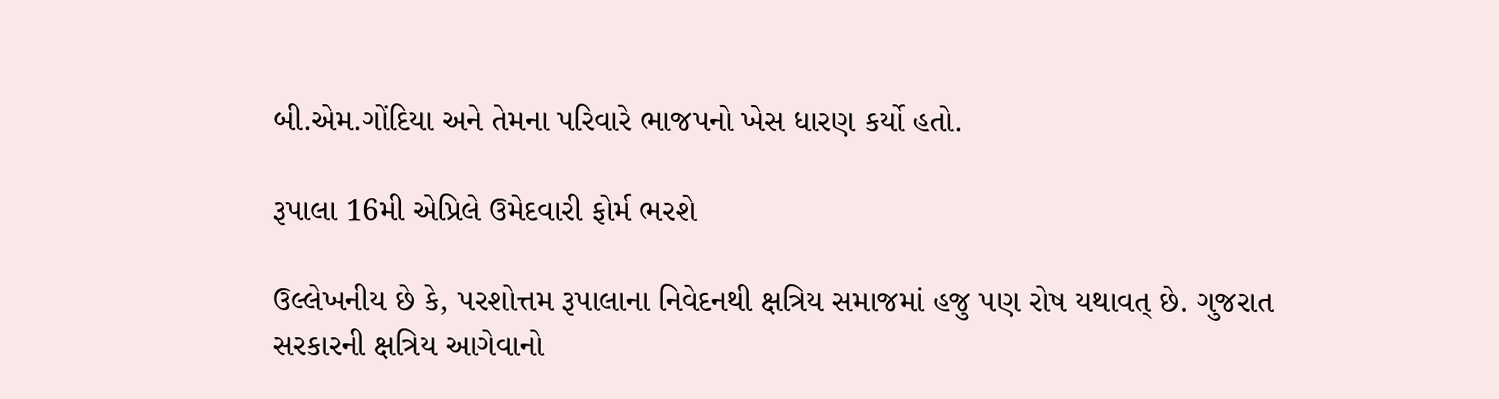બી.એમ.ગોંદિયા અને તેમના પરિવારે ભાજપનો ખેસ ધારણ કર્યો હતો.

રૂપાલા 16મી એપ્રિલે ઉમેદવારી ફોર્મ ભરશે

ઉલ્લેખનીય છે કે, પરશોત્તમ રૂપાલાના નિવેદનથી ક્ષત્રિય સમાજમાં હજુ પણ રોષ યથાવત્ છે. ગુજરાત સરકારની ક્ષત્રિય આગેવાનો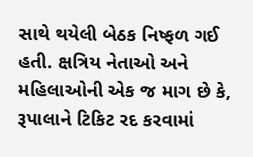સાથે થયેલી બેઠક નિષ્ફળ ગઈ હતી. ક્ષત્રિય નેતાઓ અને મહિલાઓની એક જ માગ છે કે, રૂપાલાને ટિકિટ રદ કરવામાં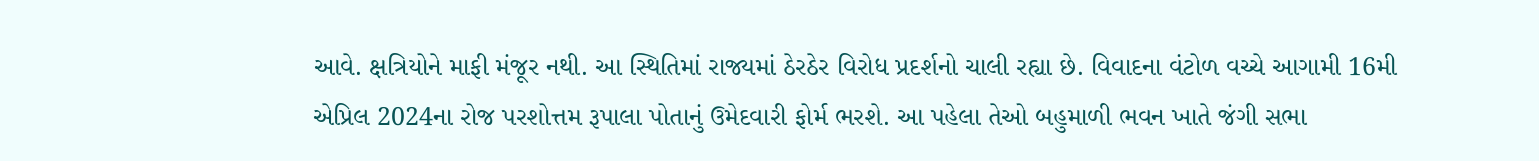આવે. ક્ષત્રિયોને માફી મંજૂર નથી. આ સ્થિતિમાં રાજ્યમાં ઠેરઠેર વિરોધ પ્રદર્શનો ચાલી રહ્યા છે. વિવાદના વંટોળ વચ્ચે આગામી 16મી એપ્રિલ 2024ના રોજ પરશોત્તમ રૂપાલા પોતાનું ઉમેદવારી ફોર્મ ભરશે. આ પહેલા તેઓ બહુમાળી ભવન ખાતે જંગી સભા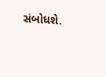સંબોધશે.